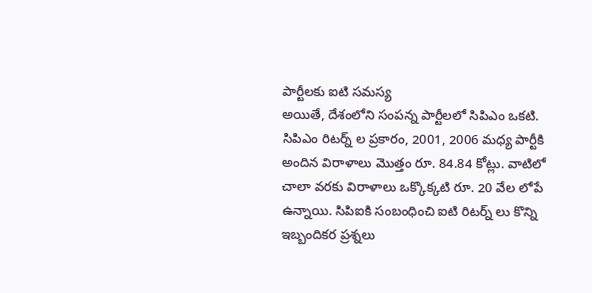పార్టీలకు ఐటి సమస్య
అయితే, దేశంలోని సంపన్న పార్టీలలో సిపిఎం ఒకటి. సిపిఎం రిటర్న్ ల ప్రకారం, 2001, 2006 మధ్య పార్టీకి అందిన విరాళాలు మొత్తం రూ. 84.84 కోట్లు. వాటిలో చాలా వరకు విరాళాలు ఒక్కొక్కటి రూ. 20 వేల లోపే ఉన్నాయి. సిపిఐకి సంబంధించి ఐటి రిటర్న్ లు కొన్ని ఇబ్బందికర ప్రశ్నలు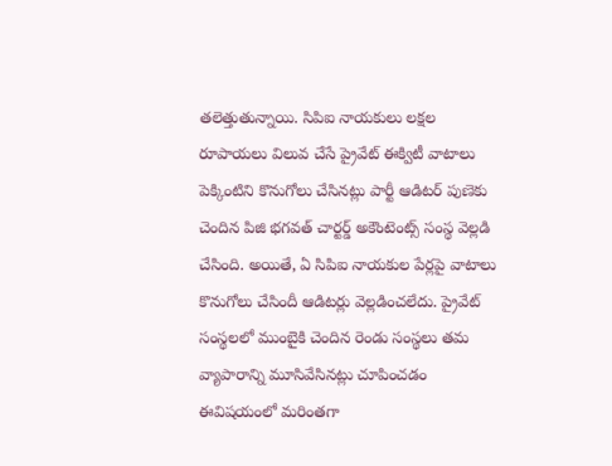తలెత్తుతున్నాయి. సిపిఐ నాయకులు లక్షల రూపాయలు విలువ చేసే ప్రైవేట్ ఈక్విటీ వాటాలు పెక్కింటిని కొనుగోలు చేసినట్లు పార్టీ ఆడిటర్ పుణెకు చెందిన పిజి భగవత్ చార్టర్డ్ అకౌంటెంట్స్ సంస్థ వెల్లడి చేసింది. అయితే, ఏ సిపిఐ నాయకుల పేర్లపై వాటాలు కొనుగోలు చేసిందీ ఆడిటర్లు వెల్లడించలేదు. ప్రైవేట్ సంస్థలలో ముంబైకి చెందిన రెండు సంస్థలు తమ వ్యాపారాన్ని మూసివేసినట్లు చూపించడం ఈవిషయంలో మరింతగా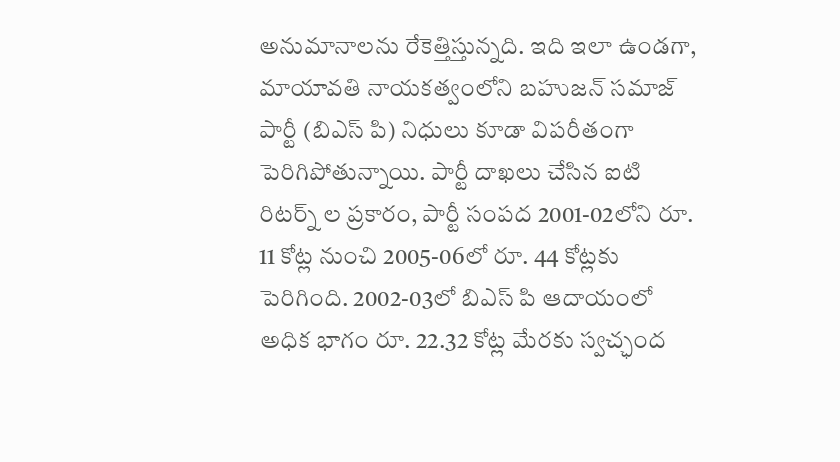అనుమానాలను రేకెత్తిస్తున్నది. ఇది ఇలా ఉండగా, మాయావతి నాయకత్వంలోని బహుజన్ సమాజ్ పార్టీ (బిఎస్ పి) నిధులు కూడా విపరీతంగా పెరిగిపోతున్నాయి. పార్టీ దాఖలు చేసిన ఐటి రిటర్న్ ల ప్రకారం, పార్టీ సంపద 2001-02లోని రూ. 11 కోట్ల నుంచి 2005-06లో రూ. 44 కోట్లకు పెరిగింది. 2002-03లో బిఎస్ పి ఆదాయంలో అధిక భాగం రూ. 22.32 కోట్ల మేరకు స్వచ్ఛంద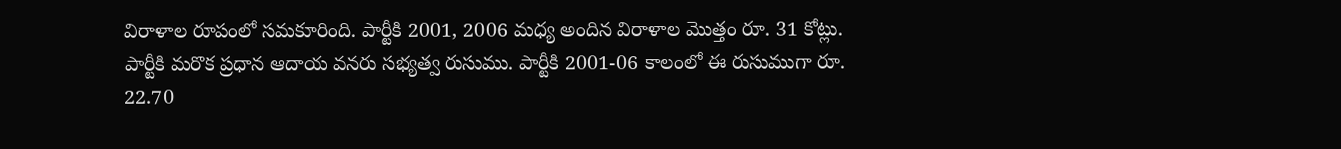విరాళాల రూపంలో సమకూరింది. పార్టీకి 2001, 2006 మధ్య అందిన విరాళాల మొత్తం రూ. 31 కోట్లు. పార్టీకి మరొక ప్రధాన ఆదాయ వనరు సభ్యత్వ రుసుము. పార్టీకి 2001-06 కాలంలో ఈ రుసుముగా రూ. 22.70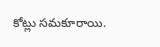కోట్లు సమకూరాయి.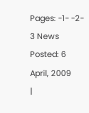Pages: -1- -2- 3 News Posted: 6 April, 2009
|